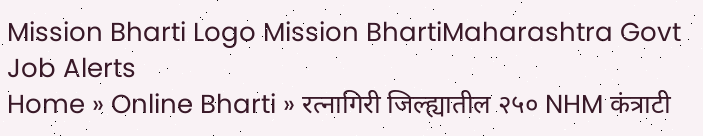Mission Bharti Logo Mission BhartiMaharashtra Govt Job Alerts
Home » Online Bharti » रत्नागिरी जिल्ह्यातील २५० NHM कंत्राटी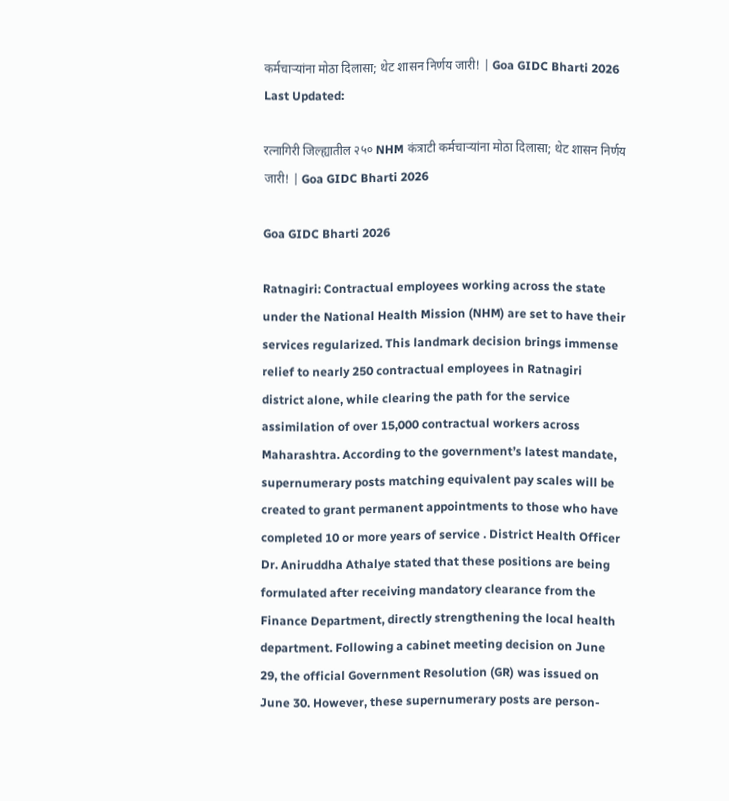कर्मचाऱ्यांना मोठा दिलासा; थेट शासन निर्णय जारी! | Goa GIDC Bharti 2026
Last Updated:

रत्नागिरी जिल्ह्यातील २५० NHM कंत्राटी कर्मचाऱ्यांना मोठा दिलासा; थेट शासन निर्णय जारी! | Goa GIDC Bharti 2026

Goa GIDC Bharti 2026

Ratnagiri: Contractual employees working across the state under the National Health Mission (NHM) are set to have their services regularized. This landmark decision brings immense relief to nearly 250 contractual employees in Ratnagiri district alone, while clearing the path for the service assimilation of over 15,000 contractual workers across Maharashtra. According to the government’s latest mandate, supernumerary posts matching equivalent pay scales will be created to grant permanent appointments to those who have completed 10 or more years of service . District Health Officer Dr. Aniruddha Athalye stated that these positions are being formulated after receiving mandatory clearance from the Finance Department, directly strengthening the local health department. Following a cabinet meeting decision on June 29, the official Government Resolution (GR) was issued on June 30. However, these supernumerary posts are person-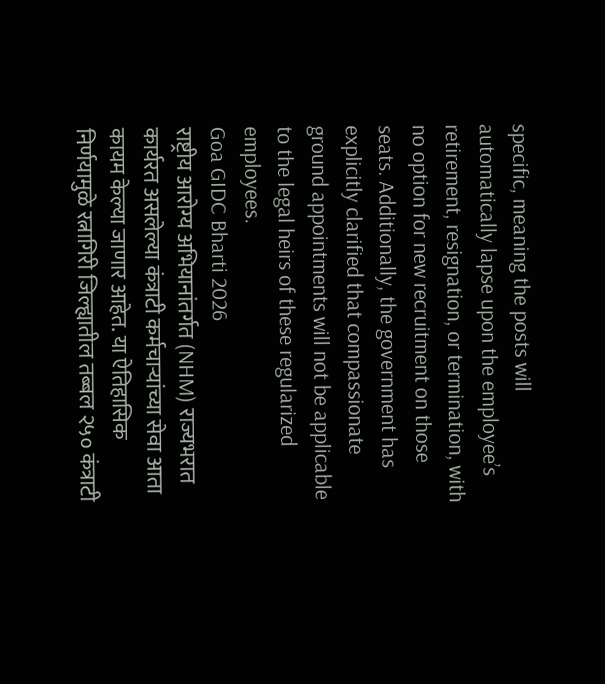specific, meaning the posts will automatically lapse upon the employee’s retirement, resignation, or termination, with no option for new recruitment on those seats. Additionally, the government has explicitly clarified that compassionate ground appointments will not be applicable to the legal heirs of these regularized employees.
Goa GIDC Bharti 2026
राष्ट्रीय आरोग्य अभियानांतर्गत (NHM) राज्यभरात कार्यरत असलेल्या कंत्राटी कर्मचाऱ्यांच्या सेवा आता कायम केल्या जाणार आहेत. या ऐतिहासिक निर्णयामुळे रत्नागिरी जिल्ह्यातील तब्बल २५० कंत्राटी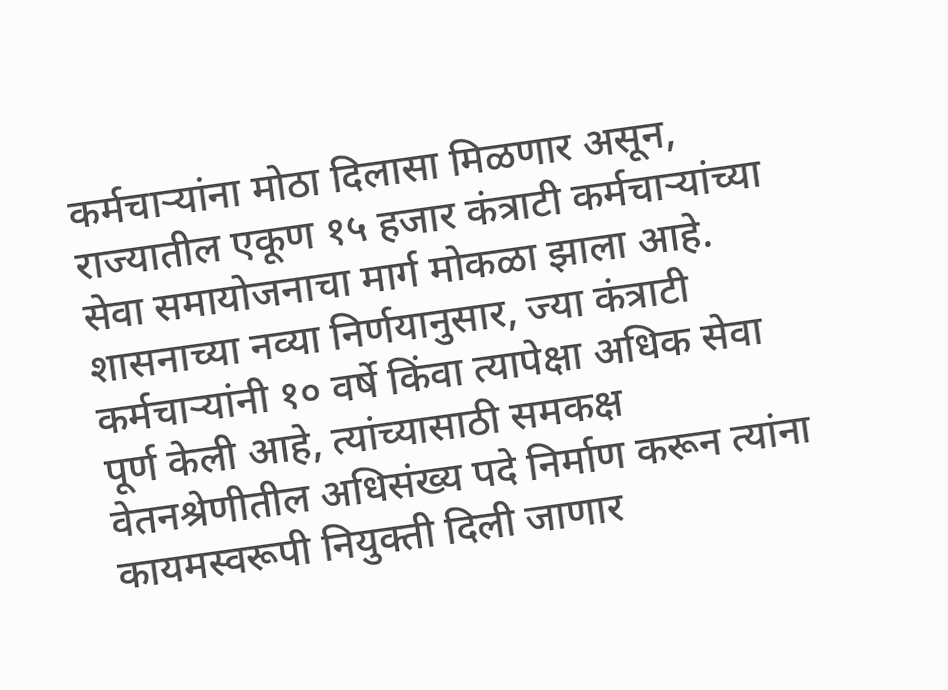कर्मचाऱ्यांना मोठा दिलासा मिळणार असून, राज्यातील एकूण १५ हजार कंत्राटी कर्मचाऱ्यांच्या सेवा समायोजनाचा मार्ग मोकळा झाला आहे. शासनाच्या नव्या निर्णयानुसार, ज्या कंत्राटी कर्मचाऱ्यांनी १० वर्षे किंवा त्यापेक्षा अधिक सेवा पूर्ण केली आहे, त्यांच्यासाठी समकक्ष वेतनश्रेणीतील अधिसंख्य पदे निर्माण करून त्यांना कायमस्वरूपी नियुक्ती दिली जाणार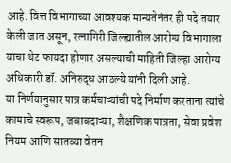आहे. वित्त विभागाच्या आवश्यक मान्यतेनंतर ही पदे तयार केली जात असून, रत्नागिरी जिल्ह्यातील आरोग्य विभागाला याचा थेट फायदा होणार असल्याची माहिती जिल्हा आरोग्य अधिकारी डॉ. अनिरुद्ध आठल्ये यांनी दिली आहे.
या निर्णयानुसार पात्र कर्मचाऱ्यांची पदे निर्माण करताना त्यांचे कामाचे स्वरूप, जबाबदाऱ्या, शैक्षणिक पात्रता, सेवा प्रवेश नियम आणि सातव्या वेतन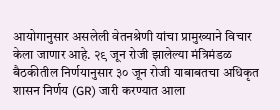आयोगानुसार असलेली वेतनश्रेणी यांचा प्रामुख्याने विचार केला जाणार आहे. २९ जून रोजी झालेल्या मंत्रिमंडळ बैठकीतील निर्णयानुसार ३० जून रोजी याबाबतचा अधिकृत शासन निर्णय (GR) जारी करण्यात आला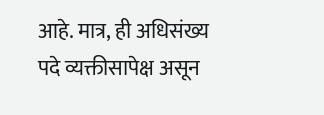आहे. मात्र, ही अधिसंख्य पदे व्यक्तीसापेक्ष असून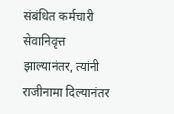संबंधित कर्मचारी सेवानिवृत्त झाल्यानंतर, त्यांनी राजीनामा दिल्यानंतर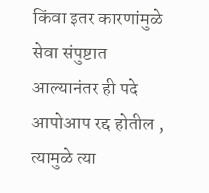किंवा इतर कारणांमुळे सेवा संपुष्टात आल्यानंतर ही पदे आपोआप रद्द होतील , त्यामुळे त्या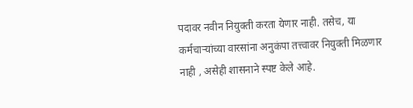पदावर नवीन नियुक्ती करता येणार नाही. तसेच, या कर्मचाऱ्यांच्या वारसांना अनुकंपा तत्त्वावर नियुक्ती मिळणार नाही , असेही शासनाने स्पष्ट केले आहे.